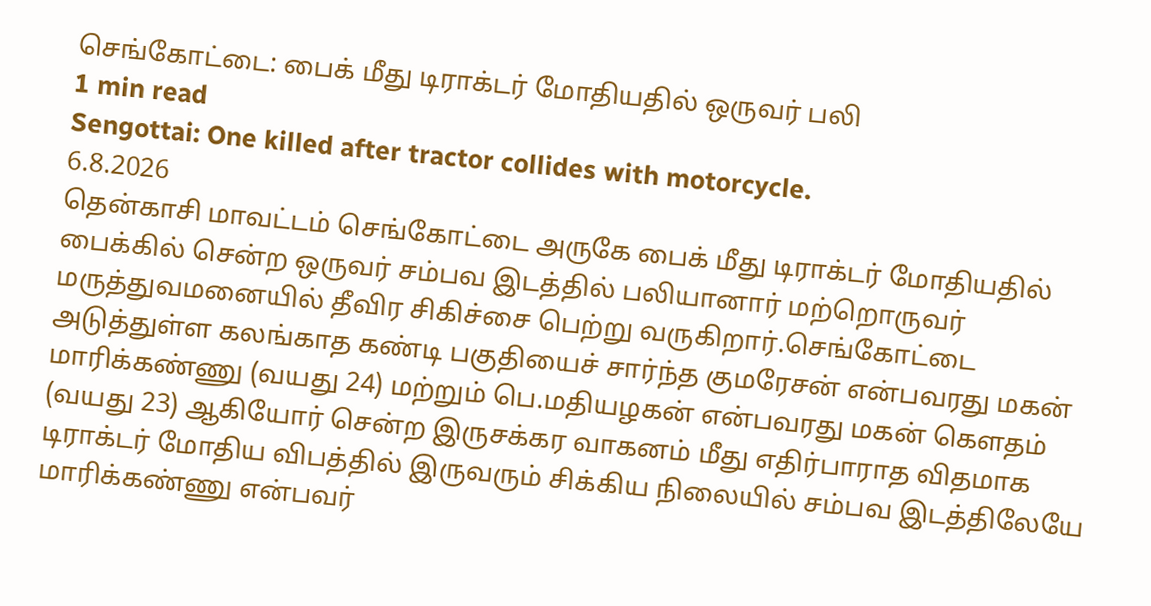செங்கோட்டை: பைக் மீது டிராக்டர் மோதியதில் ஒருவர் பலி
1 min read
Sengottai: One killed after tractor collides with motorcycle.
6.8.2026
தென்காசி மாவட்டம் செங்கோட்டை அருகே பைக் மீது டிராக்டர் மோதியதில் பைக்கில் சென்ற ஒருவர் சம்பவ இடத்தில் பலியானார் மற்றொருவர் மருத்துவமனையில் தீவிர சிகிச்சை பெற்று வருகிறார்.செங்கோட்டை அடுத்துள்ள கலங்காத கண்டி பகுதியைச் சார்ந்த குமரேசன் என்பவரது மகன் மாரிக்கண்ணு (வயது 24) மற்றும் பெ.மதியழகன் என்பவரது மகன் கௌதம்
(வயது 23) ஆகியோர் சென்ற இருசக்கர வாகனம் மீது எதிர்பாராத விதமாக டிராக்டர் மோதிய விபத்தில் இருவரும் சிக்கிய நிலையில் சம்பவ இடத்திலேயே மாரிக்கண்ணு என்பவர்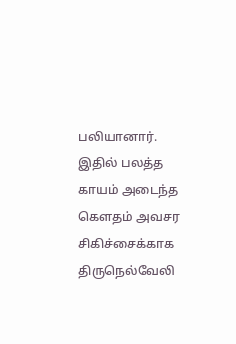பலியானார்.
இதில் பலத்த காயம் அடைந்த கௌதம் அவசர சிகிச்சைக்காக திருநெல்வேலி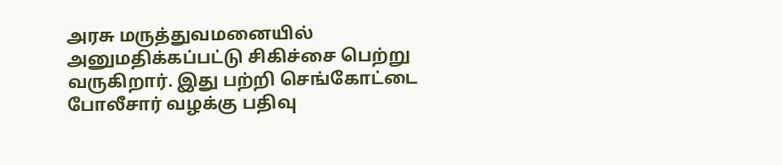அரசு மருத்துவமனையில் அனுமதிக்கப்பட்டு சிகிச்சை பெற்று வருகிறார். இது பற்றி செங்கோட்டை போலீசார் வழக்கு பதிவு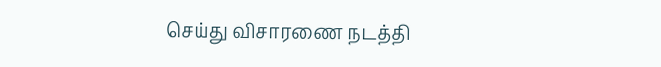செய்து விசாரணை நடத்தி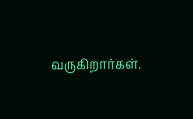வருகிறார்கள்.